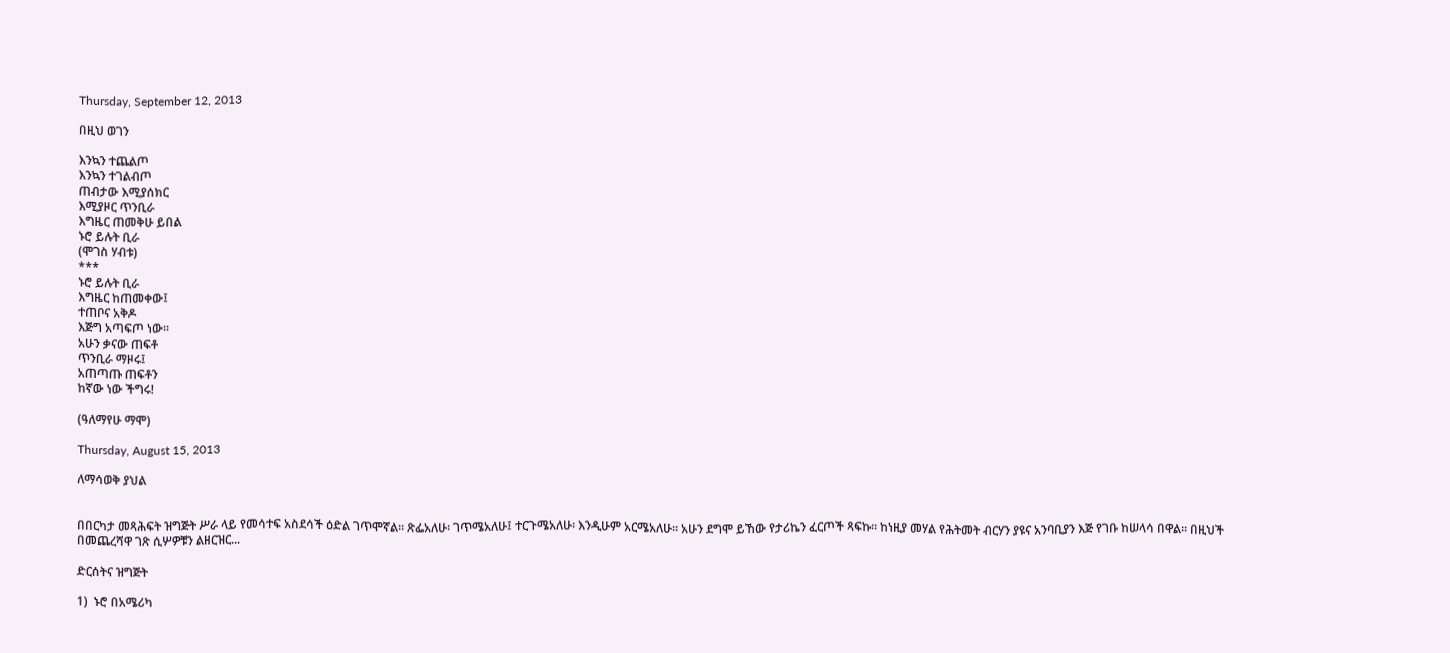Thursday, September 12, 2013

በዚህ ወገን

እንኳን ተጨልጦ
እንኳን ተገልብጦ
ጠብታው እሚያሰክር
እሚያዞር ጥንቢራ
እግዜር ጠመቅሁ ይበል
ኑሮ ይሉት ቢራ
(ሞገስ ሃብቱ)
***
ኑሮ ይሉት ቢራ
እግዜር ከጠመቀው፤
ተጠቦና አቅዶ
እጅግ አጣፍጦ ነው።
አሁን ቃናው ጠፍቶ
ጥንቢራ ማዞሩ፤
አጠጣጡ ጠፍቶን
ከኛው ነው ችግሩ!

(ዓለማየሁ ማሞ)

Thursday, August 15, 2013

ለማሳወቅ ያህል


በበርካታ መጻሕፍት ዝግጅት ሥራ ላይ የመሳተፍ አስደሳች ዕድል ገጥሞኛል። ጽፌአለሁ፡ ገጥሜአለሁ፤ ተርጉሜአለሁ፡ እንዲሁም አርሜአለሁ። አሁን ደግሞ ይኸው የታሪኬን ፈርጦች ጻፍኩ። ከነዚያ መሃል የሕትመት ብርሃን ያዩና አንባቢያን እጅ የገቡ ከሠላሳ በዋል። በዚህች በመጨረሻዋ ገጽ ሲሦዎቹን ልዘርዝር...

ድርሰትና ዝግጅት

1)  ኑሮ በአሜሪካ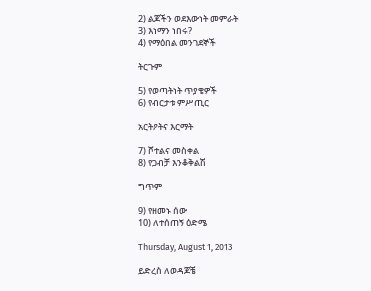2) ልጆችን ወደእውነት መምራት
3) እነማን ነበሩ?
4) የማዕበል መንገደኞች

ትርጉም

5) የወጣትነት ጥያቄዎች
6) የብርታቱ ምሥጢር

አርትዖትና እርማት

7) ሾተልና መስቀል
8) የጋብቻ እንቆቅልሽ

ግጥም

9) የዘመኑ ሰው
10) ለተሰጠኝ ዕድሜ

Thursday, August 1, 2013

ይድረስ ለወዳጆቼ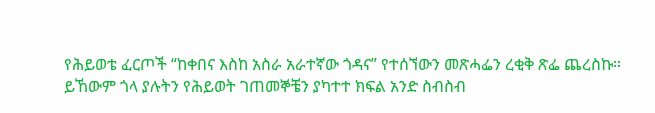የሕይወቴ ፈርጦች “ከቀበና እስከ አስራ አራተኛው ጎዳና” የተሰኘውን መጽሓፌን ረቂቅ ጽፌ ጨረስኩ። ይኸውም ጎላ ያሉትን የሕይወት ገጠመኞቼን ያካተተ ክፍል አንድ ስብስብ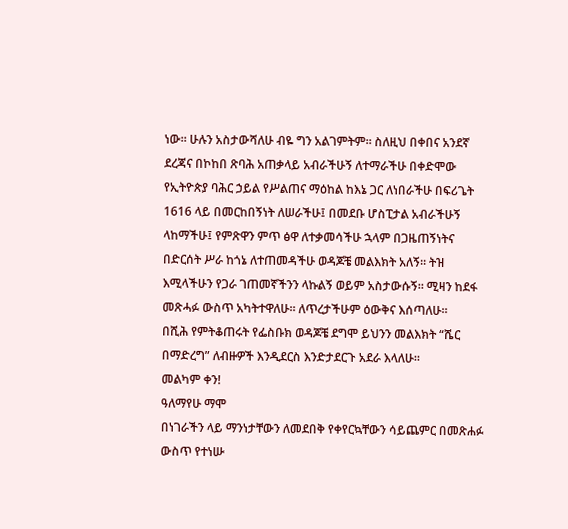ነው። ሁሉን አስታውሻለሁ ብዬ ግን አልገምትም። ስለዚህ በቀበና አንደኛ ደረጃና በኮከበ ጽባሕ አጠቃላይ አብራችሁኝ ለተማራችሁ በቀድሞው የኢትዮጵያ ባሕር ኃይል የሥልጠና ማዕከል ከእኔ ጋር ለነበራችሁ በፍሪጌት 1616 ላይ በመርከበኝነት ለሠራችሁ፤ በመደቡ ሆስፒታል አብራችሁኝ ላከማችሁ፤ የምጽዋን ምጥ ፅዋ ለተቃመሳችሁ ኋላም በጋዜጠኝነትና በድርሰት ሥራ ከጎኔ ለተጠመዳችሁ ወዳጆቼ መልእክት አለኝ። ትዝ እሚላችሁን የጋራ ገጠመኛችንን ላኩልኝ ወይም አስታውሱኝ። ሚዛን ከደፋ መጽሓፉ ውስጥ አካትተዋለሁ። ለጥረታችሁም ዕውቅና እሰጣለሁ።
በሺሕ የምትቆጠሩት የፌስቡክ ወዳጆቼ ደግሞ ይህንን መልእክት “ሼር በማድረግ” ለብዙዎች እንዲደርስ እንድታደርጉ አደራ እላለሁ።
መልካም ቀን!
ዓለማየሁ ማሞ
በነገራችን ላይ ማንነታቸውን ለመደበቅ የቀየርኳቸውን ሳይጨምር በመጽሐፉ ውስጥ የተነሡ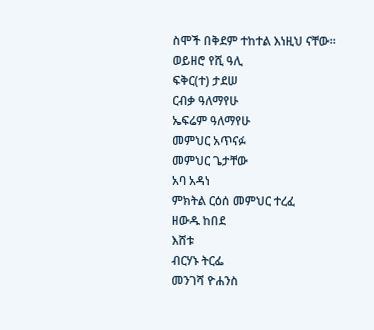ስሞች በቅደም ተከተል እነዚህ ናቸው።
ወይዘሮ የሺ ዓሊ
ፍቅር(ተ) ታደሠ
ርብቃ ዓለማየሁ
ኤፍሬም ዓለማየሁ
መምህር አጥናፉ
መምህር ጌታቸው
አባ አዳነ
ምክትል ርዕሰ መምህር ተረፈ
ዘውዱ ከበደ
እሸቱ
ብርሃኑ ትርፌ
መንገሻ ዮሐንስ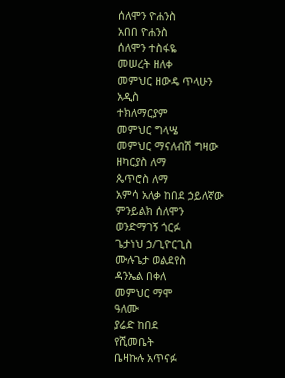ሰለሞን ዮሐንስ
አበበ ዮሐንስ
ሰለሞን ተስፋዬ
መሠረት ዘለቀ
መምህር ዘውዴ ጥላሁን
አዲስ
ተክለማርያም
መምህር ግላሤ
መምህር ማናለብሽ ግዛው
ዘካርያስ ለማ
ጴጥሮስ ለማ
አምሳ አለቃ ከበደ ኃይለኛው
ምንይልክ ሰለሞን
ወንድማገኝ ጎርፉ
ጌታነህ ኃ/ጊዮርጊስ
ሙሉጌታ ወልደየስ
ዳንኤል በቀለ
መምህር ማሞ
ዓለሙ
ያሬድ ከበደ
የሺመቤት
ቤዛኩሉ አጥናፉ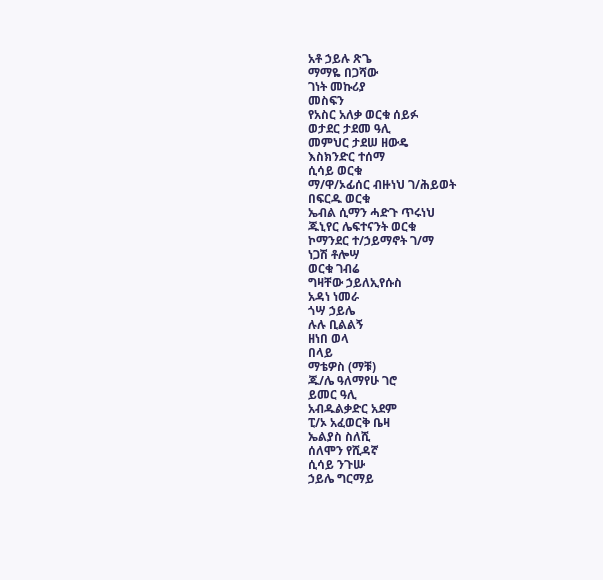አቶ ኃይሉ ጽጌ
ማማዬ በጋሻው
ገነት መኩሪያ
መስፍን
የአስር አለቃ ወርቁ ሰይፉ
ወታደር ታደመ ዓሊ
መምህር ታደሠ ዘውዴ
እስክንድር ተሰማ
ሲሳይ ወርቁ
ማ/ዋ/ኦፊሰር ብዙነህ ገ/ሕይወት
በፍርዱ ወርቁ
ኤብል ሲማን ሓድጉ ጥሩነህ
ጁኒየር ሌፍተናንት ወርቁ
ኮማንደር ተ/ኃይማኖት ገ/ማ
ነጋሽ ቶሎሣ
ወርቁ ገብሬ
ግዛቸው ኃይለኢየሱስ
አዳነ ነመራ
ጎሣ ኃይሌ
ሉሉ ቢልልኝ
ዘነበ ወላ
በላይ
ማቴዎስ (ማቹ)
ጁ/ሌ ዓለማየሁ ገሮ
ይመር ዓሊ
አብዱልቃድር አደም
ፒ/ኦ አፈወርቅ ቤዛ
ኤልያስ ስለሺ
ሰለሞን የሺዳኛ
ሲሳይ ንጉሡ
ኃይሌ ግርማይ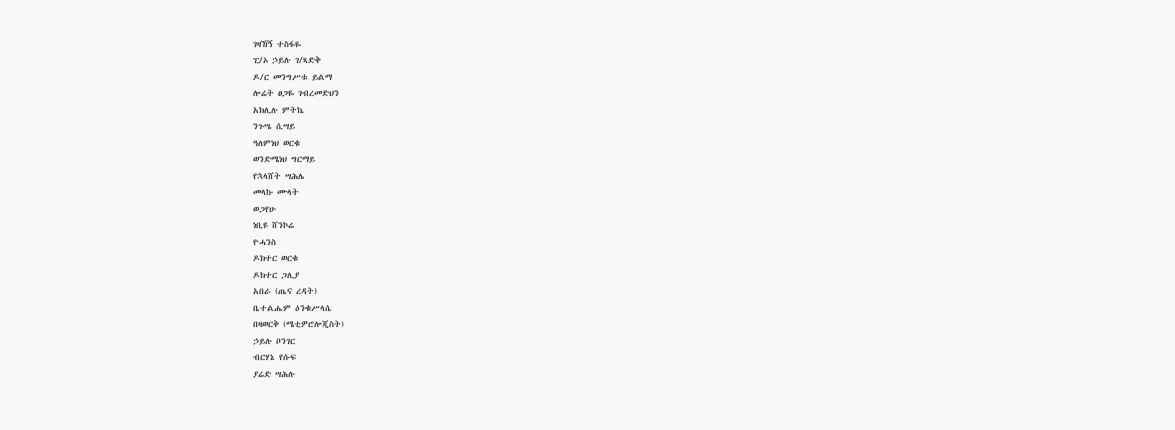ገዛኸኝ ተስፋዬ
ፒ/ኦ ኃይሉ ገ/ጻድቅ
ዶ/ር መንግሥቱ ይልማ
ሎሬት ፀጋዬ ገብረመድህን
አክሊሉ ምትኬ
ንጉሤ ሲሣይ
ዓለምነህ ወርቁ
ወንድሜነህ ግርማይ
የኋላሸት ሣሕሌ
መላኩ ሙላት
ወጋየሁ
ነቢዩ ሸንኮሬ
ዮሓንስ
ዶክተር ወርቁ
ዶክተር ጋሊያ
አበራ (ጤና ረዳት)
ቤተልሔም ዕንቁሥላሴ
በዛወርቅ (ሜቲዎሮሎጂስት)
ኃይሉ ቦንገር
ብርሃኔ የሱፍ
ያሬድ ሣሕሉ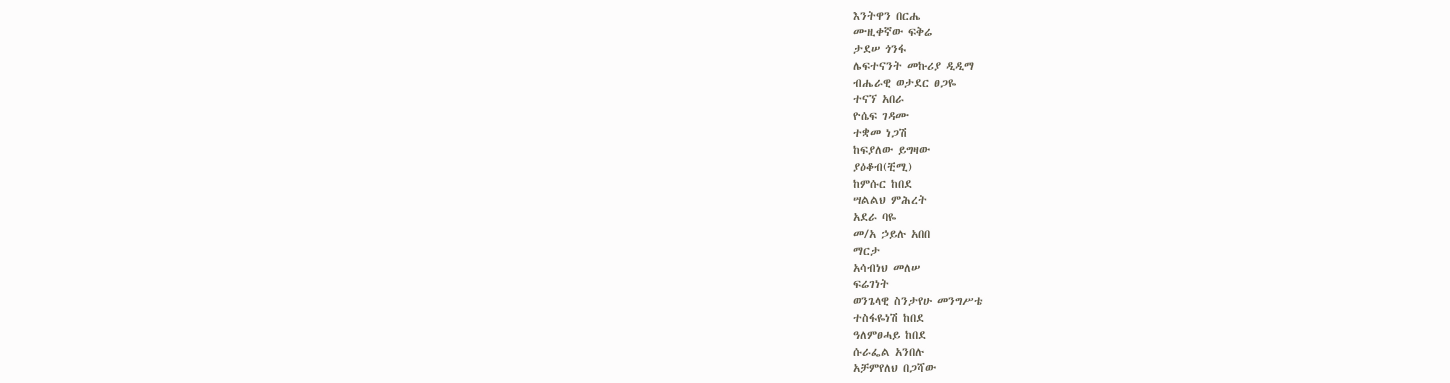እንትዋን በርሔ
ሙዚቀኛው ፍቅሬ
ታደሠ ጎንፋ
ሌፍተናንት መኩሪያ ዲዲማ
ብሔራዊ ወታደር ፀጋዬ
ተናኘ አበራ
ዮሴፍ ገዳሙ
ተቋመ ነጋሽ
ከፍያለው ይግዛው
ያዕቆብ(ቺሚ)
ከምሱር ከበደ
ሣልልህ ምሕረት
አደራ ባዬ
መ/አ ኃይሉ አበበ
ማርታ
አሳብነህ መለሠ
ፍሬገነት
ወንጌላዊ ስንታየሁ መንግሥቴ
ተስፋዬነሽ ከበደ
ዓለምፀሓይ ከበደ
ሱራፌል አንበሉ
አቻምየለህ በጋሻው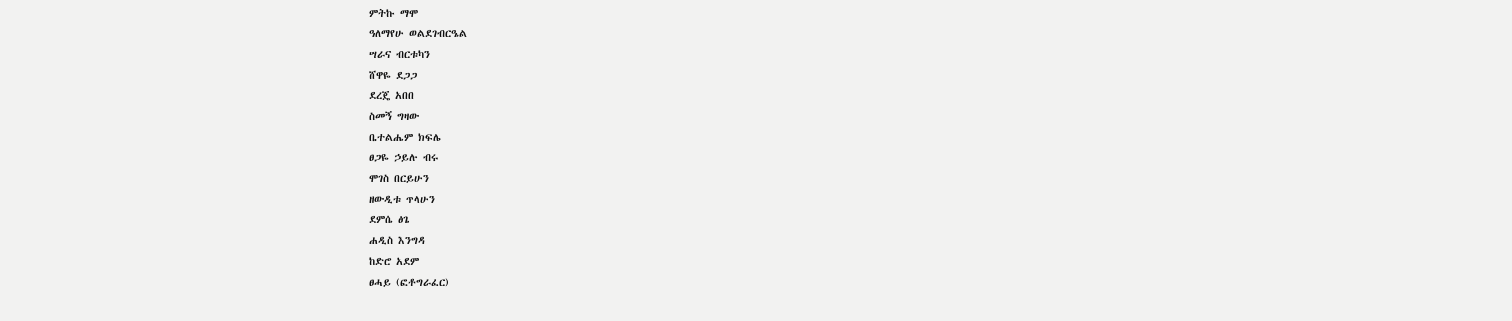ምትኩ ማሞ
ዓለማየሁ ወልደገብርዔል
ሣራና ብርቱካን
ሸዋዬ ደጋጋ
ደረጄ አበበ
ስመኝ ግዛው
ቤተልሔም ክፍሌ
ፀጋዬ ኃይሉ ብሩ
ሞገስ በርይሁን
ዘውዲቱ ጥላሁን
ደምሴ ፅጌ
ሐዲስ እንግዳ
ከድሮ አደም
ፀሓይ (ፎቶግራፈር)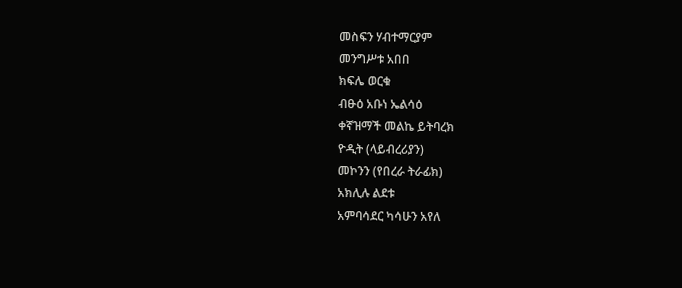መስፍን ሃብተማርያም
መንግሥቱ አበበ
ክፍሌ ወርቁ
ብፁዕ አቡነ ኤልሳዕ
ቀኛዝማች መልኬ ይትባረክ
ዮዲት (ላይብረሪያን)
መኮንን (የበረራ ትራፊክ)
አክሊሉ ልደቱ
አምባሳደር ካሳሁን አየለ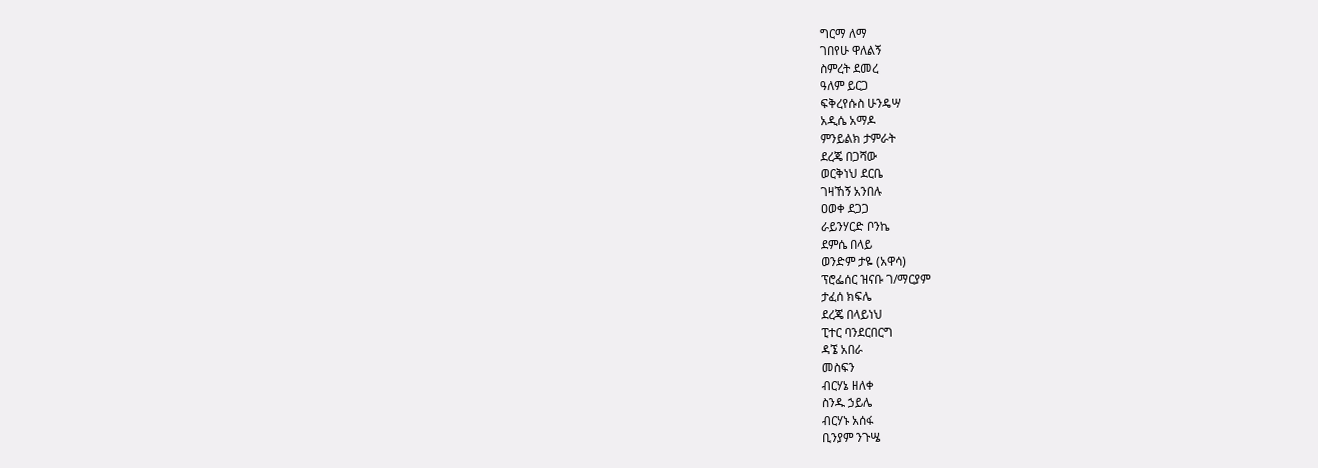ግርማ ለማ
ገበየሁ ዋለልኝ
ስምረት ደመረ
ዓለም ይርጋ
ፍቅረየሱስ ሁንዴሣ
አዲሴ አማዶ
ምንይልክ ታምራት
ደረጄ በጋሻው
ወርቅነህ ደርቤ
ገዛኸኝ አንበሉ
ዐወቀ ደጋጋ
ራይንሃርድ ቦንኬ
ደምሴ በላይ
ወንድም ታዬ (አዋሳ)
ፕሮፌሰር ዝናቡ ገ/ማርያም
ታፈሰ ክፍሌ
ደረጄ በላይነህ
ፒተር ባንደርበርግ
ዳኜ አበራ
መስፍን
ብርሃኔ ዘለቀ
ስንዱ ኃይሌ
ብርሃኑ አሰፋ
ቢንያም ንጉሤ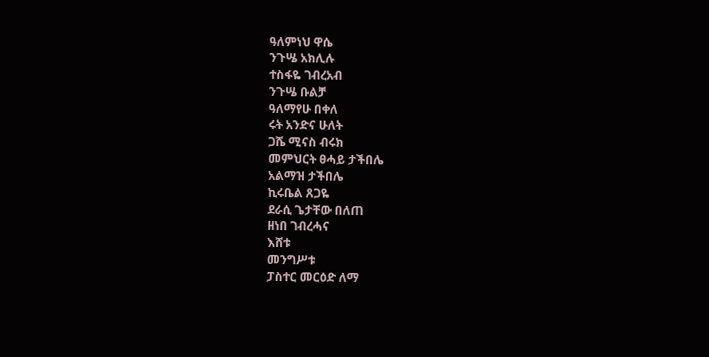ዓለምነህ ዋሴ
ንጉሤ አክሊሉ
ተስፋዬ ገብረአብ
ንጉሤ ቡልቻ
ዓለማየሁ በቀለ
ሩት አንድና ሁለት
ጋሼ ሚናስ ብሩክ
መምህርት ፀሓይ ታችበሌ
አልማዝ ታችበሌ
ኪሩቤል ጸጋዬ
ደራሲ ጌታቸው በለጠ
ዘነበ ገብረሓና
እሸቱ
መንግሥቱ
ፓስተር መርዕድ ለማ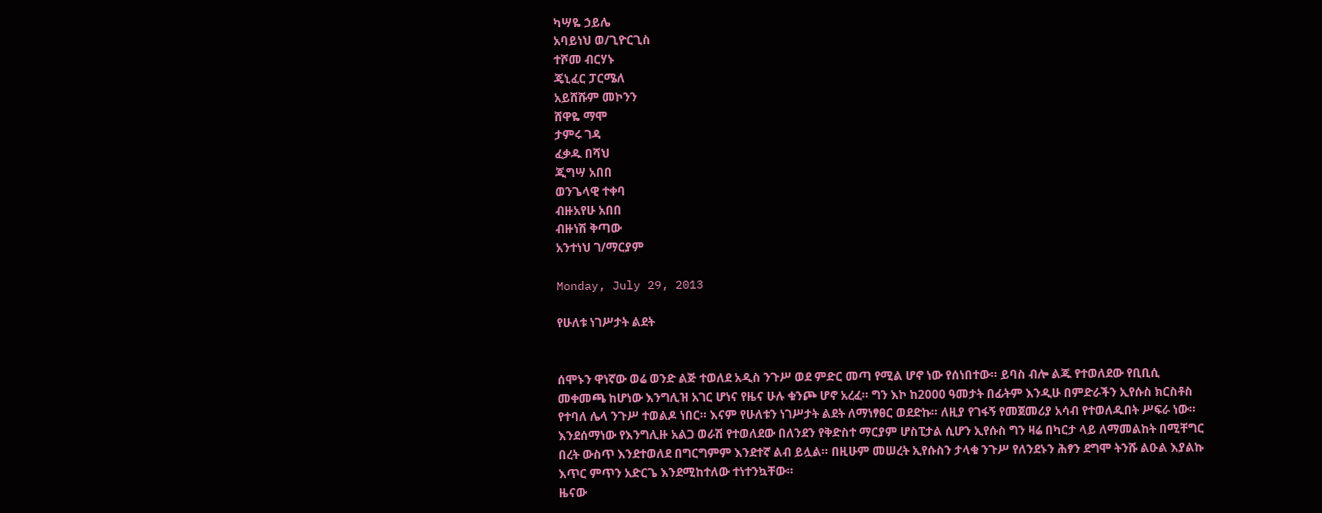ካሣዬ ኃይሌ
አባይነህ ወ/ጊዮርጊስ
ተሾመ ብርሃኑ
ጄኒፈር ፓርሜለ
አይሸሹም መኮንን
ሸዋዬ ማሞ
ታምሩ ገዳ
ፈቃዱ በሻህ
ጂግሣ አበበ
ወንጌላዊ ተቀባ
ብዙአየሁ አበበ
ብዙነሽ ቅጣው
አንተነህ ገ/ማርያም

Monday, July 29, 2013

የሁለቱ ነገሥታት ልደት


ሰሞኑን ዋነኛው ወሬ ወንድ ልጅ ተወለደ አዲስ ንጉሥ ወደ ምድር መጣ የሚል ሆኖ ነው የሰነበተው። ይባስ ብሎ ልጁ የተወለደው የቢቢሲ መቀመጫ ከሆነው እንግሊዝ አገር ሆነና የዜና ሁሉ ቁንጮ ሆኖ አረፈ። ግን እኮ ከ2000 ዓመታት በፊትም እንዲሁ በምድራችን ኢየሱስ ክርስቶስ የተባለ ሌላ ንጉሥ ተወልዶ ነበር። እናም የሁለቱን ነገሥታት ልደት ለማነፃፀር ወደድኩ። ለዚያ የገፋኝ የመጀመሪያ አሳብ የተወለዱበት ሥፍራ ነው። እንደሰማነው የእንግሊዙ አልጋ ወራሽ የተወለደው በለንደን የቅድስተ ማርያም ሆስፒታል ሲሆን ኢየሱስ ግን ዛሬ በካርታ ላይ ለማመልከት በሚቸግር በረት ውስጥ እንደተወለደ በግርግምም እንደተኛ ልብ ይሏል። በዚሁም መሠረት ኢየሱስን ታላቁ ንጉሥ የለንደኑን ሕፃን ደግሞ ትንሹ ልዑል እያልኩ እጥር ምጥን አድርጌ እንደሚከተለው ተነተንኳቸው።
ዜናው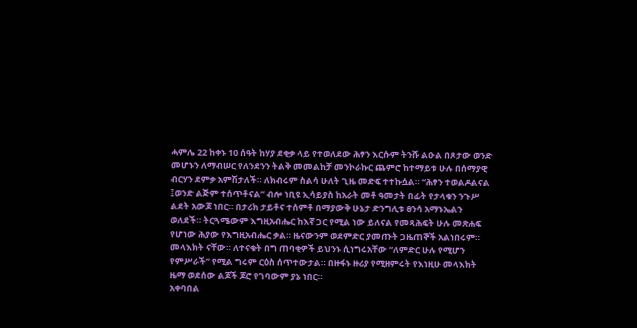ሓምሌ 22 ከቀኑ 10 ሰዓት ከሃያ ደቂቃ ላይ የተወለደው ሕፃን እርሱም ትንሹ ልዑል በጾታው ወንድ መሆኑን ለማብሠር የለንደንን ትልቅ መመልከቻ መንኮራኩር ጨምሮ ከተማይቱ ሁሉ በሰማያዊ ብርሃን ደምቃ አምሽታለች። ለክብሩም ስልሳ ሁለት ጊዜ መድፍ ተተኩሷል። “ሕፃን ተወልዶልናል ፤ወንድ ልጅም ተሰጥቶናል” ብሎ ነቢዩ ኢሳይያስ ከአራት መቶ ዓመታት በፊት የታላቁን ንጉሥ ልደት አውጆ ነበር። በታሪክ ታይቶና ተሰምቶ በማያውቅ ሁኔታ ድንግሊቱ ፀንሳ አማኑኤልን ወለደች። ትርጓሜውም እግዚአብሔር ከእኛ ጋር የሚል ነው ይለናል የመጻሕፍት ሁሉ መጽሐፍ የሆነው ሕያው የእግዚአብሔር ቃል። ዜናውንም ወደምድር ያመጡት ጋዜጠኞች አልነበሩም። መላእክት ናቸው። ለተናቁት በግ ጠባቂዎች ይህንኑ ሲነግሩአቸው “ለምድር ሁሉ የሚሆን የምሥራች” የሚል ግሩም ርዕስ ሰጥተውታል። በዙፋኑ ዙሪያ የሚዘምሩት የእነዚሁ መላእክት ዜማ ወደሰው ልጆች ጆሮ የገባውም ያኔ ነበር።
አቀባበል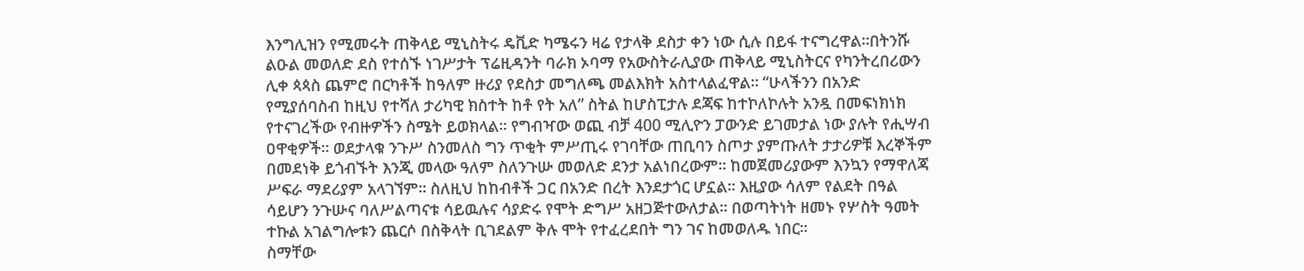እንግሊዝን የሚመሩት ጠቅላይ ሚኒስትሩ ዴቪድ ካሜሩን ዛሬ የታላቅ ደስታ ቀን ነው ሲሉ በይፋ ተናግረዋል።በትንሹ ልዑል መወለድ ደስ የተሰኙ ነገሥታት ፕሬዚዳንት ባራክ ኦባማ የአውስትራሊያው ጠቅላይ ሚኒስትርና የካንትረበሪውን ሊቀ ጳጳስ ጨምሮ በርካቶች ከዓለም ዙሪያ የደስታ መግለጫ መልእክት አስተላልፈዋል። “ሁላችንን በአንድ የሚያሰባስብ ከዚህ የተሻለ ታሪካዊ ክስተት ከቶ የት አለ” ስትል ከሆስፒታሉ ደጃፍ ከተኮለኮሉት አንዷ በመፍነክነክ የተናገረችው የብዙዎችን ስሜት ይወክላል። የግብዣው ወጪ ብቻ 400 ሚሊዮን ፓውንድ ይገመታል ነው ያሉት የሒሣብ ዐዋቂዎች። ወደታላቁ ንጉሥ ስንመለስ ግን ጥቂት ምሥጢሩ የገባቸው ጠቢባን ስጦታ ያምጡለት ታታሪዎቹ እረኞችም በመደነቅ ይጎብኙት እንጂ መላው ዓለም ስለንጉሡ መወለድ ደንታ አልነበረውም። ከመጀመሪያውም እንኳን የማዋለጃ ሥፍራ ማደሪያም አላገኘም። ስለዚህ ከከብቶች ጋር በአንድ በረት እንደታጎር ሆኗል። እዚያው ሳለም የልደት በዓል ሳይሆን ንጉሡና ባለሥልጣናቱ ሳይዉሉና ሳያድሩ የሞት ድግሥ አዘጋጅተውለታል። በወጣትነት ዘመኑ የሦስት ዓመት ተኩል አገልግሎቱን ጨርሶ በስቅላት ቢገደልም ቅሉ ሞት የተፈረደበት ግን ገና ከመወለዱ ነበር።
ስማቸው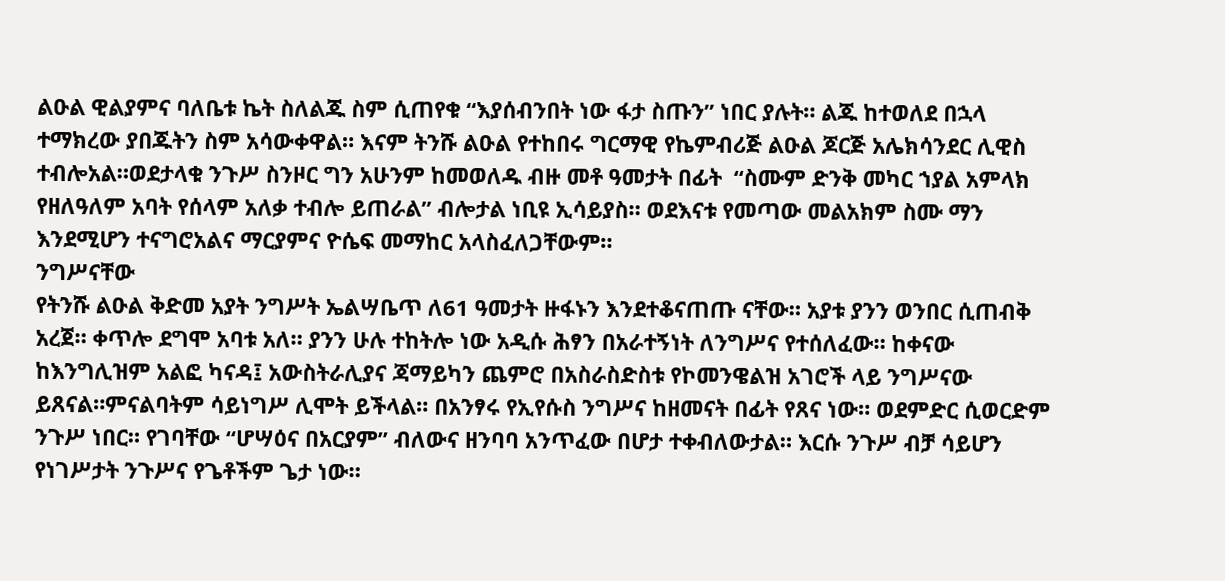ልዑል ዊልያምና ባለቤቱ ኬት ስለልጁ ስም ሲጠየቁ “እያሰብንበት ነው ፋታ ስጡን” ነበር ያሉት። ልጁ ከተወለደ በኋላ ተማክረው ያበጁትን ስም አሳውቀዋል። እናም ትንሹ ልዑል የተከበሩ ግርማዊ የኬምብሪጅ ልዑል ጆርጅ አሌክሳንደር ሊዊስ ተብሎአል።ወደታላቁ ንጉሥ ስንዞር ግን አሁንም ከመወለዱ ብዙ መቶ ዓመታት በፊት  “ስሙም ድንቅ መካር ኀያል አምላክ የዘለዓለም አባት የሰላም አለቃ ተብሎ ይጠራል” ብሎታል ነቢዩ ኢሳይያስ። ወደእናቱ የመጣው መልአክም ስሙ ማን እንደሚሆን ተናግሮአልና ማርያምና ዮሴፍ መማከር አላስፈለጋቸውም።
ንግሥናቸው
የትንሹ ልዑል ቅድመ አያት ንግሥት ኤልሣቤጥ ለ61 ዓመታት ዙፋኑን እንደተቆናጠጡ ናቸው። አያቱ ያንን ወንበር ሲጠብቅ አረጀ። ቀጥሎ ደግሞ አባቱ አለ። ያንን ሁሉ ተከትሎ ነው አዲሱ ሕፃን በአራተኝነት ለንግሥና የተሰለፈው። ከቀናው ከእንግሊዝም አልፎ ካናዳ፤ አውስትራሊያና ጃማይካን ጨምሮ በአስራስድስቱ የኮመንዌልዝ አገሮች ላይ ንግሥናው ይጸናል።ምናልባትም ሳይነግሥ ሊሞት ይችላል። በአንፃሩ የኢየሱስ ንግሥና ከዘመናት በፊት የጸና ነው። ወደምድር ሲወርድም ንጉሥ ነበር። የገባቸው “ሆሣዕና በአርያም” ብለውና ዘንባባ አንጥፈው በሆታ ተቀብለውታል። እርሱ ንጉሥ ብቻ ሳይሆን የነገሥታት ንጉሥና የጌቶችም ጌታ ነው።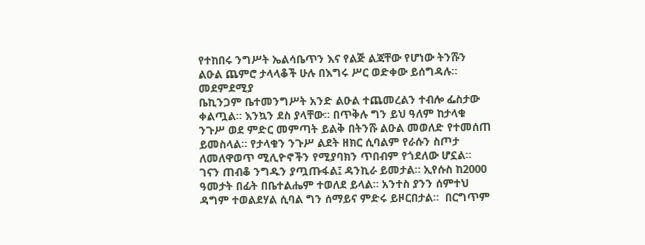የተከበሩ ንግሥት ኤልሳቤጥን እና የልጅ ልጃቸው የሆነው ትንሹን ልዑል ጨምሮ ታላላቆች ሁሉ በእግሩ ሥር ወድቀው ይሰግዳሉ።
መደምደሚያ
ቤኪንጋም ቤተመንግሥት አንድ ልዑል ተጨመረልን ተብሎ ፌስታው ቀልጧል። እንኳን ደስ ያላቸው። በጥቅሉ ግን ይህ ዓለም ከታላቁ ንጉሥ ወደ ምድር መምጣት ይልቅ በትንሹ ልዑል መወለድ የተመሰጠ ይመስላል። የታላቁን ንጉሥ ልደት ዘክር ሲባልም የራሱን ስጦታ ለመለዋወጥ ሚሊዮኖችን የሚያባክን ጥበብም የጎደለው ሆኗል። ገናን ጠብቆ ንግዱን ያጧጡፋል፤ ዳንኪራ ይመታል። ኢየሱስ ከ2000 ዓመታት በፊት በቤተልሔም ተወለደ ይላል። አንተስ ያንን ሰምተህ ዳግም ተወልደሃል ሲባል ግን ሰማይና ምድሩ ይዞርበታል።  በርግጥም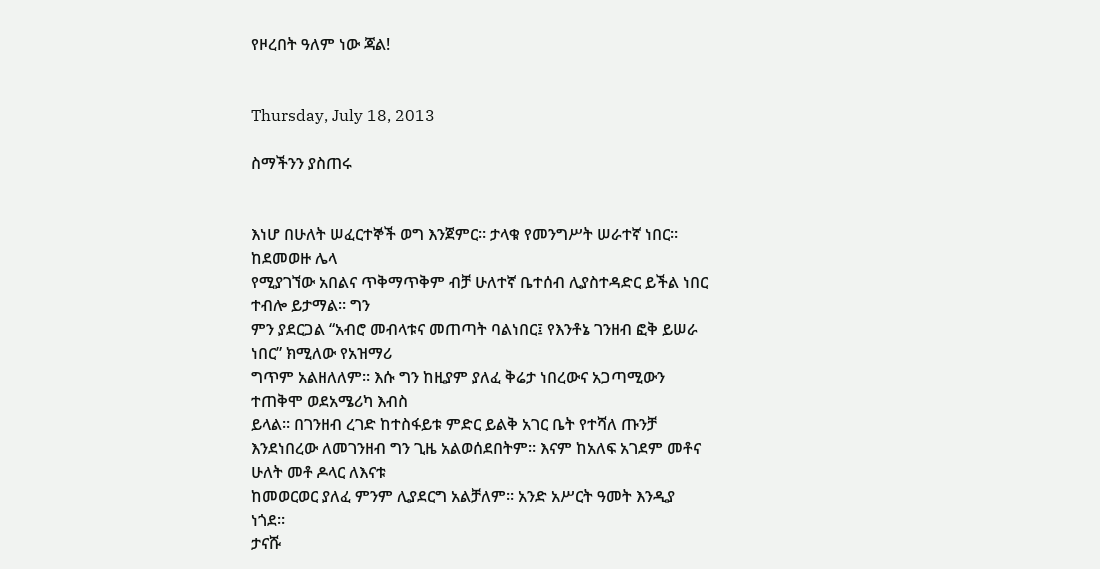የዞረበት ዓለም ነው ጃል!


Thursday, July 18, 2013

ስማችንን ያስጠሩ


እነሆ በሁለት ሠፈርተኞች ወግ እንጀምር። ታላቁ የመንግሥት ሠራተኛ ነበር። ከደመወዙ ሌላ
የሚያገኘው አበልና ጥቅማጥቅም ብቻ ሁለተኛ ቤተሰብ ሊያስተዳድር ይችል ነበር ተብሎ ይታማል። ግን
ምን ያደርጋል “አብሮ መብላቱና መጠጣት ባልነበር፤ የእንቶኔ ገንዘብ ፎቅ ይሠራ ነበር” ክሚለው የአዝማሪ
ግጥም አልዘለለም። እሱ ግን ከዚያም ያለፈ ቅሬታ ነበረውና አጋጣሚውን ተጠቅሞ ወደአሜሪካ እብስ
ይላል። በገንዘብ ረገድ ከተስፋይቱ ምድር ይልቅ አገር ቤት የተሻለ ጡንቻ
እንደነበረው ለመገንዘብ ግን ጊዜ አልወሰደበትም። እናም ከአለፍ አገደም መቶና ሁለት መቶ ዶላር ለእናቱ
ከመወርወር ያለፈ ምንም ሊያደርግ አልቻለም። አንድ አሥርት ዓመት እንዲያ ነጎደ።
ታናሹ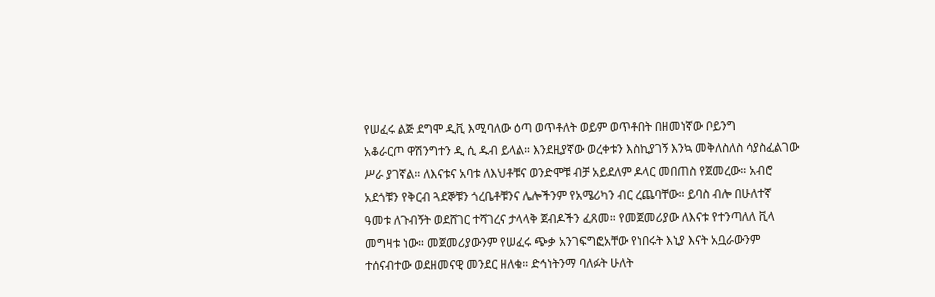የሠፈሩ ልጅ ደግሞ ዲቪ እሚባለው ዕጣ ወጥቶለት ወይም ወጥቶበት በዘመነኛው ቦይንግ
አቆራርጦ ዋሽንግተን ዲ ሲ ዱብ ይላል። እንደዚያኛው ወረቀቱን እስኪያገኝ እንኳ መቅለስለስ ሳያስፈልገው
ሥራ ያገኛል። ለእናቱና አባቱ ለእህቶቹና ወንድሞቹ ብቻ አይደለም ዶላር መበጠስ የጀመረው። አብሮ
አደጎቹን የቅርብ ጓደኞቹን ጎረቤቶቹንና ሌሎችንም የአሜሪካን ብር ረጨባቸው። ይባስ ብሎ በሁለተኛ
ዓመቱ ለጉብኝት ወደሸገር ተሻገረና ታላላቅ ጀብዶችን ፈጸመ። የመጀመሪያው ለእናቱ የተንጣለለ ቪላ
መግዛቱ ነው። መጀመሪያውንም የሠፈሩ ጭቃ አንገፍግፎአቸው የነበሩት እኒያ እናት አቧራውንም
ተሰናብተው ወደዘመናዊ መንደር ዘለቁ። ድኅነትንማ ባለፉት ሁለት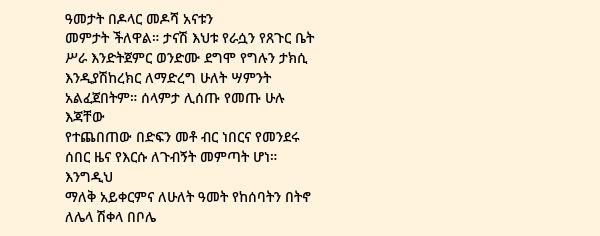ዓመታት በዶላር መዶሻ አናቱን
መምታት ችለዋል። ታናሽ እህቱ የራሷን የጸጉር ቤት ሥራ እንድትጀምር ወንድሙ ደግሞ የግሉን ታክሲ
እንዲያሽከረክር ለማድረግ ሁለት ሣምንት አልፈጀበትም። ሰላምታ ሊሰጡ የመጡ ሁሉ እጃቸው
የተጨበጠው በድፍን መቶ ብር ነበርና የመንደሩ ሰበር ዜና የእርሱ ለጉብኝት መምጣት ሆነ። እንግዲህ
ማለቅ አይቀርምና ለሁለት ዓመት የከሰባትን በትኖ ለሌላ ሽቀላ በቦሌ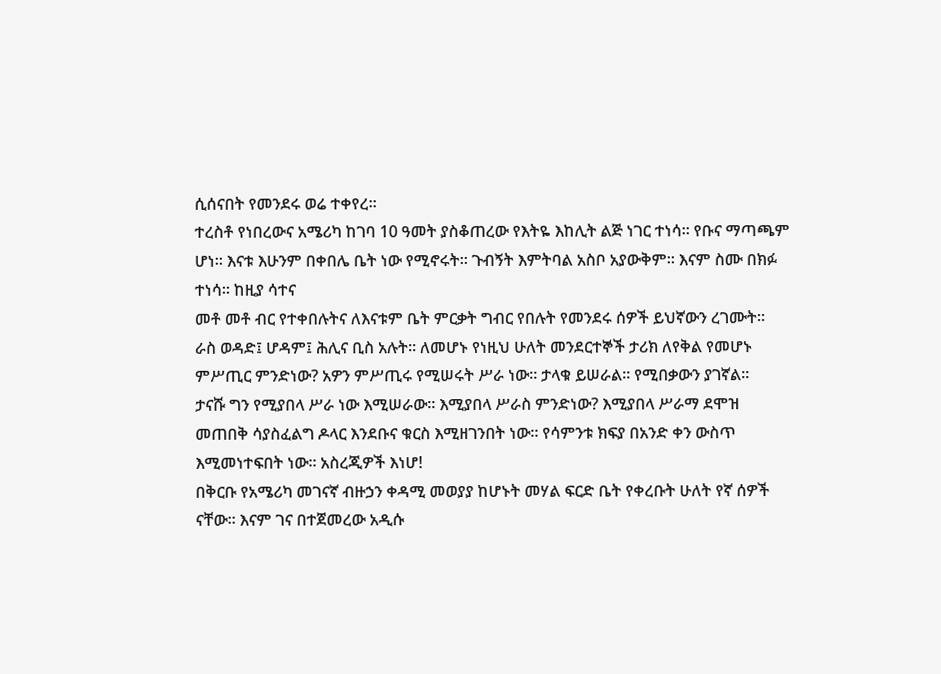ሲሰናበት የመንደሩ ወሬ ተቀየረ።
ተረስቶ የነበረውና አሜሪካ ከገባ 10 ዓመት ያስቆጠረው የእትዬ እከሊት ልጅ ነገር ተነሳ። የቡና ማጣጫም
ሆነ። እናቱ እሁንም በቀበሌ ቤት ነው የሚኖሩት። ጉብኝት እምትባል አስቦ አያውቅም። እናም ስሙ በክፉ
ተነሳ። ከዚያ ሳተና
መቶ መቶ ብር የተቀበሉትና ለእናቱም ቤት ምርቃት ግብር የበሉት የመንደሩ ሰዎች ይህኛውን ረገሙት።
ራስ ወዳድ፤ ሆዳም፤ ሕሊና ቢስ አሉት። ለመሆኑ የነዚህ ሁለት መንደርተኞች ታሪክ ለየቅል የመሆኑ
ምሥጢር ምንድነው? አዎን ምሥጢሩ የሚሠሩት ሥራ ነው። ታላቁ ይሠራል። የሚበቃውን ያገኛል።
ታናሹ ግን የሚያበላ ሥራ ነው እሚሠራው። እሚያበላ ሥራስ ምንድነው? እሚያበላ ሥራማ ደሞዝ
መጠበቅ ሳያስፈልግ ዶላር እንደቡና ቁርስ እሚዘገንበት ነው። የሳምንቱ ክፍያ በአንድ ቀን ውስጥ
እሚመነተፍበት ነው። አስረጂዎች እነሆ!
በቅርቡ የአሜሪካ መገናኛ ብዙኃን ቀዳሚ መወያያ ከሆኑት መሃል ፍርድ ቤት የቀረቡት ሁለት የኛ ሰዎች
ናቸው። እናም ገና በተጀመረው አዲሱ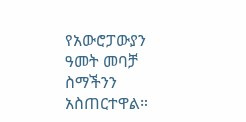የአውሮፓውያን ዓመት መባቻ ስማችንን አስጠርተዋል።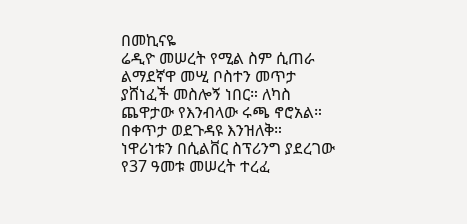በመኪናዬ
ሬዲዮ መሠረት የሚል ስም ሲጠራ ልማደኛዋ መሢ ቦስተን መጥታ ያሸነፈች መስሎኝ ነበር። ለካስ
ጨዋታው የእንብላው ሩጫ ኖሮአል። በቀጥታ ወደጉዳዩ እንዝለቅ።
ነዋሪነቱን በሲልቨር ስፕሪንግ ያደረገው የ37 ዓመቱ መሠረት ተረፈ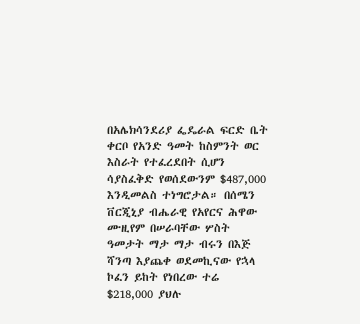በአሌክሳንደሪያ ፌዴራል ፍርድ ቤት
ቀርቦ የአንድ ዓመት ከስምንት ወር እስራት የተፈረደበት ሲሆን ሳያስፈቅድ የወሰደውንም $487,000
እንዲመልስ ተነግሮታል። በሰሜን ቨርጂኒያ ብሔራዊ የአየርና ሕዋው ሙዚየም በሠራባቸው ሦስት
ዓመታት ማታ ማታ ብሩን በእጅ ሻንጣ እያጨቀ ወደመኪናው የኋላ ኮፈን ይከት የነበረው ተሬ
$218,000 ያህሉ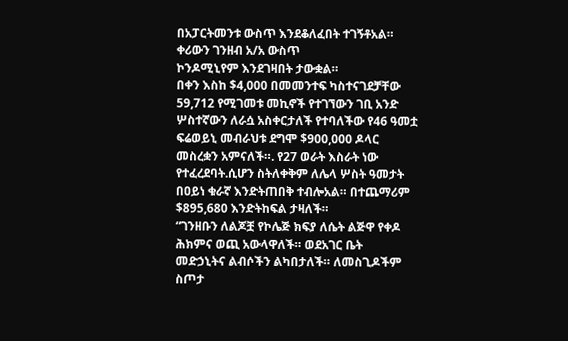በአፓርትመንቱ ውስጥ እንደቆለፈበት ተገኝቶአል። ቀሪውን ገንዘብ አ/አ ውስጥ
ኮንዶሚኒየም እንደገዛበት ታውቋል።
በቀን እስከ $4,000 በመመንተፍ ካስተናገደቻቸው 59,712 የሚገመቱ መኪኖች የተገኘውን ገቢ አንድ
ሦስተኛውን ለራሷ አስቀርታለች የተባለችው የ46 ዓመቷ ፍሬወይኒ መብራህቱ ደግሞ $900,000 ዶላር
መስረቋን አምናለች።. የ27 ወራት እስራት ነው የተፈረደባት.ሲሆን ስትለቀቅም ለሌላ ሦስት ዓመታት
በዐይነ ቁራኛ እንድትጠበቅ ተብሎአል። በተጨማሪም $895,680 እንድትከፍል ታዛለች።
“ገንዘቡን ለልጆቿ የኮሌጅ ክፍያ ለሴት ልጅዋ የቀዶ ሕክምና ወጪ አውላዋለች። ወደአገር ቤት
መድኃኒትና ልብሶችን ልካበታለች። ለመስጊዶችም ስጦታ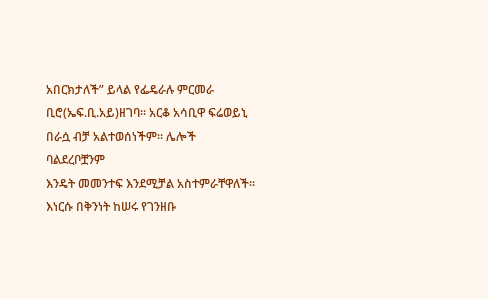አበርክታለች” ይላል የፌዴራሉ ምርመራ
ቢሮ(ኤፍ.ቢ.አይ)ዘገባ። አርቆ አሳቢዋ ፍሬወይኒ በራሷ ብቻ አልተወሰነችም። ሌሎች ባልደረቦቿንም
እንዴት መመንተፍ እንደሚቻል አስተምራቸዋለች። እነርሱ በቅንነት ከሠሩ የገንዘቡ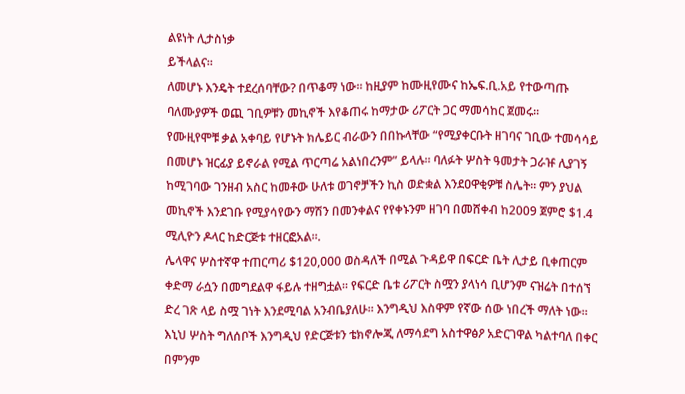ልዩነት ሊታስነቃ
ይችላልና።
ለመሆኑ እንዴት ተደረሰባቸው? በጥቆማ ነው። ከዚያም ከሙዚየሙና ከኤፍ.ቢ.አይ የተውጣጡ
ባለሙያዎች ወጪ ገቢዎቹን መኪኖች እየቆጠሩ ከማታው ሪፖርት ጋር ማመሳከር ጀመሩ።
የሙዚየሞቹ ቃል አቀባይ የሆኑት ክሌይር ብራውን በበኩላቸው “የሚያቀርቡት ዘገባና ገቢው ተመሳሳይ
በመሆኑ ዝርፊያ ይኖራል የሚል ጥርጣሬ አልነበረንም” ይላሉ። ባለፉት ሦስት ዓመታት ጋራዡ ሊያገኝ
ከሚገባው ገንዘብ አስር ከመቶው ሁለቱ ወገኖቻችን ኪስ ወድቋል እንደዐዋቂዎቹ ስሌት። ምን ያህል
መኪኖች እንደገቡ የሚያሳየውን ማሽን በመንቀልና የየቀኑንም ዘገባ በመሸቀብ ከ2009 ጀምሮ $1.4
ሚሊዮን ዶላር ከድርጅቱ ተዘርፎአል።.
ሌላዋና ሦስተኛዋ ተጠርጣሪ $120,000 ወስዳለች በሚል ጉዳይዋ በፍርድ ቤት ሊታይ ቢቀጠርም
ቀድማ ራሷን በመግደልዋ ፋይሉ ተዘግቷል። የፍርድ ቤቱ ሪፖርት ስሟን ያላነሳ ቢሆንም ናዝሬት በተሰኘ
ድረ ገጽ ላይ ስሟ ገነት እንደሚባል አንብቤያለሁ። እንግዲህ እስዋም የኛው ሰው ነበረች ማለት ነው።
እኒህ ሦስት ግለሰቦች እንግዲህ የድርጅቱን ቴክኖሎጂ ለማሳደግ አስተዋፅዖ አድርገዋል ካልተባለ በቀር
በምንም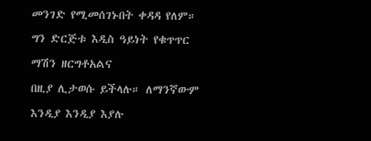መንገድ የሚመሰገኑበት ቀዳዳ የለም። ግን ድርጅቱ እዲስ ዓይነት የቁጥጥር ማሽን ዘርግቶአልና
በዚያ ሊታወሱ ይችላሉ። ለማንኛውም እንዲያ እንዲያ እያሉ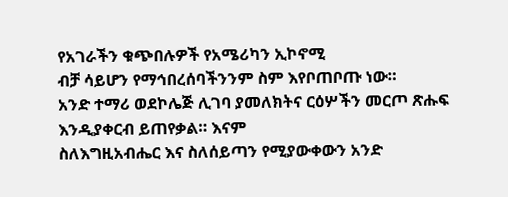የአገራችን ቁጭበሉዎች የአሜሪካን ኢኮኖሚ
ብቻ ሳይሆን የማኅበረሰባችንንም ስም እየቦጠቦጡ ነው።
አንድ ተማሪ ወደኮሌጅ ሊገባ ያመለክትና ርዕሦችን መርጦ ጽሑፍ እንዲያቀርብ ይጠየቃል። እናም
ስለእግዚአብሔር እና ስለሰይጣን የሚያውቀውን አንድ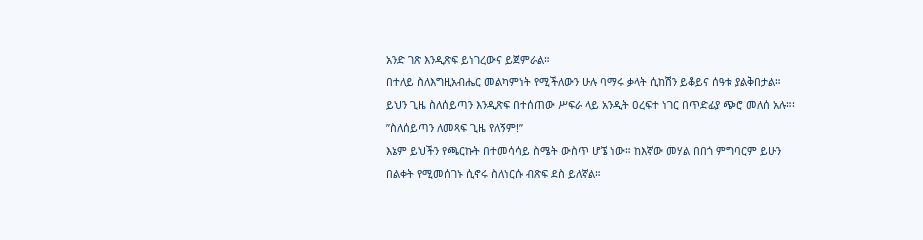አንድ ገጽ እንዲጽፍ ይነገረውና ይጀምራል።
በተለይ ስለእግዚአብሔር መልካምነት የሚችለውን ሁሉ ባማሩ ቃላት ሲከሽን ይቆይና ሰዓቱ ያልቅበታል።
ይህን ጊዜ ስለሰይጣን እንዲጽፍ በተሰጠው ሥፍራ ላይ አንዲት ዐረፍተ ነገር በጥድፊያ ጭሮ መለሰ አሉ።፡
”ስለሰይጣን ለመጻፍ ጊዜ የለኝም!”
እኔም ይህችን የጫርኩት በተመሳሳይ ስሜት ውስጥ ሆኜ ነው። ከእኛው መሃል በበጎ ምግባርም ይሁን
በልቀት የሚመሰገኑ ሲኖሩ ስለነርሱ ብጽፍ ደስ ይለኛል።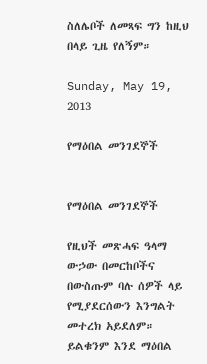ስለሌቦች ለመጻፍ ግን ከዚህ በላይ ጊዜ የለኝም።

Sunday, May 19, 2013

የማዕበል መንገደኞች


የማዕበል መንገደኞች

የዚህች መጽሓፍ ዓላማ ውኃው በመርከቦችና በውስጡም ባሉ ሰዎች ላይ የሚያደርሰውን እንግልት መተረክ አይደለም። ይልቁንም እንደ ማዕበል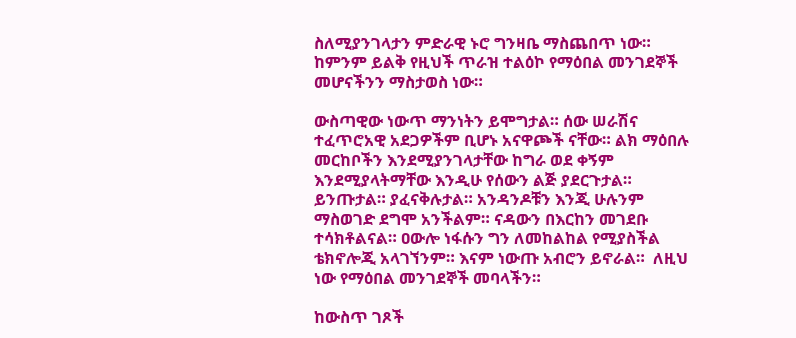ስለሚያንገላታን ምድራዊ ኑሮ ግንዛቤ ማስጨበጥ ነው። ከምንም ይልቅ የዚህች ጥራዝ ተልዕኮ የማዕበል መንገደኞች መሆናችንን ማስታወስ ነው።

ውስጣዊው ነውጥ ማንነትን ይሞግታል። ሰው ሠራሽና ተፈጥሮአዊ አደጋዎችም ቢሆኑ አናዋጮች ናቸው። ልክ ማዕበሉ መርከቦችን እንደሚያንገላታቸው ከግራ ወደ ቀኝም እንደሚያላትማቸው እንዲሁ የሰውን ልጅ ያደርጉታል። ይንጡታል። ያፈናቅሉታል። አንዳንዶቹን እንጂ ሁሉንም ማስወገድ ደግሞ አንችልም። ናዳውን በእርከን መገደቡ ተሳክቶልናል። ዐውሎ ነፋሱን ግን ለመከልከል የሚያስችል ቴክኖሎጂ አላገኘንም። እናም ነውጡ አብሮን ይኖራል።  ለዚህ ነው የማዕበል መንገደኞች መባላችን።

ከውስጥ ገጾች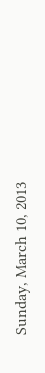Sunday, March 10, 2013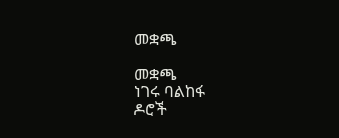መቋጫ

መቋጫ
ነገሩ ባልከፋ
ዶሮች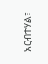አርብተሃል፣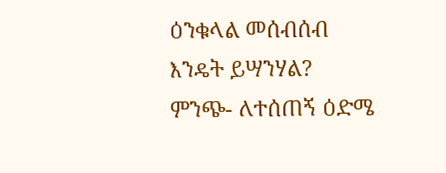ዕንቁላል መሰብሰብ
እንዴት ይሣንሃል?
ምንጭ- ለተሰጠኝ ዕድሜ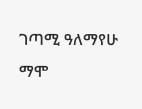ገጣሚ ዓለማየሁ ማሞ